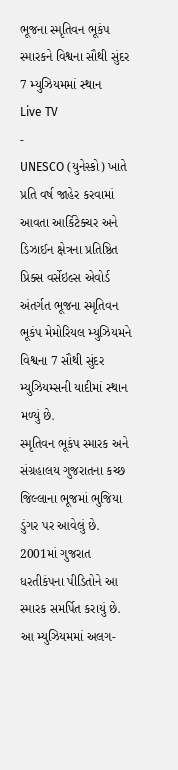ભૂજના સ્મૃતિવન ભૂકંપ સ્મારકને વિશ્વના સૌથી સુંદર 7 મ્યુઝિયમમાં સ્થાન
Live TV
-
UNESCO (યુનેસ્કો) ખાતે પ્રતિ વર્ષ જાહેર કરવામાં આવતા આર્કિટેક્ચર અને ડિઝાઈન ક્ષેત્રના પ્રતિષ્ઠિત પ્રિક્સ વર્સેઇલ્સ એવોર્ડ અંતર્ગત ભૂજના સ્મૃતિવન ભૂકંપ મેમોરિયલ મ્યુઝિયમને વિશ્વના 7 સૌથી સુંદર મ્યુઝિયમ્સની યાદીમાં સ્થાન મળ્યું છે.
સ્મૃતિવન ભૂકંપ સ્મારક અને સંગ્રહાલય ગુજરાતના કચ્છ જિલ્લાના ભૂજમાં ભુજિયા ડુંગર પર આવેલું છે. 2001માં ગુજરાત ધરતીકંપના પીડિતોને આ સ્મારક સમર્પિત કરાયું છે. આ મ્યુઝિયમમાં અલગ-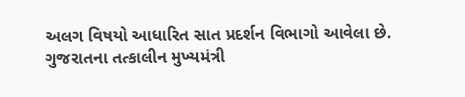અલગ વિષયો આધારિત સાત પ્રદર્શન વિભાગો આવેલા છે. ગુજરાતના તત્કાલીન મુખ્યમંત્રી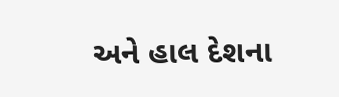અને હાલ દેશના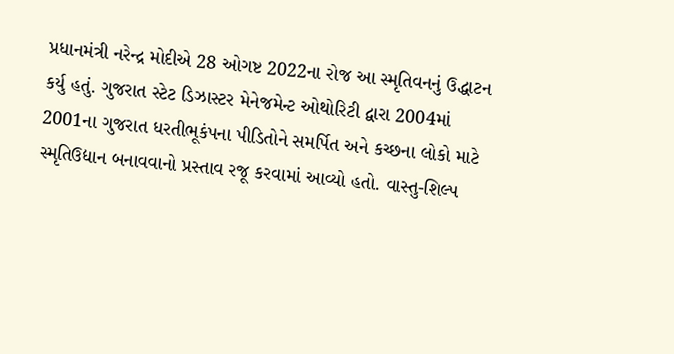પ્રધાનમંત્રી નરેન્દ્ર મોદીએ 28 ઓગષ્ટ 2022ના રોજ આ સ્મૃતિવનનું ઉદ્ધાટન કર્યુ હતું. ગુજરાત સ્ટેટ ડિઝાસ્ટર મેનેજમેન્ટ ઓથોરિટી દ્વારા 2004માં 2001ના ગુજરાત ધરતીભૂકંપના પીડિતોને સમર્પિત અને કચ્છના લોકો માટે સ્મૃતિઉદ્યાન બનાવવાનો પ્રસ્તાવ રજૂ કરવામાં આવ્યો હતો. વાસ્તુ-શિલ્પ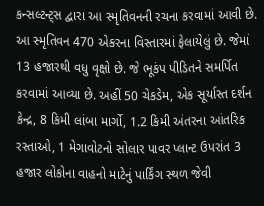કન્સલ્ટન્ટ્સ દ્વારા આ સ્મૃતિવનની રચના કરવામાં આવી છે. આ સ્મૃતિવન 470 એકરના વિસ્તારમાં ફેલાયેલું છે. જેમાં 13 હજારથી વધુ વૃક્ષો છે. જે ભૂકંપ પીડિતને સમર્પિત કરવામાં આવ્યા છે. અહીં 50 ચેકડેમ, એક સૂર્યાસ્ત દર્શન કેન્દ્ર, 8 કિમી લાંબા માર્ગો, 1.2 કિમી અંતરના આંતરિક રસ્તાઓ, 1 મેગાવોટનો સોલાર પાવર પ્લાન્ટ ઉપરાંત 3 હજાર લોકોના વાહનો માટેનું પાર્કિંગ સ્થળ જેવી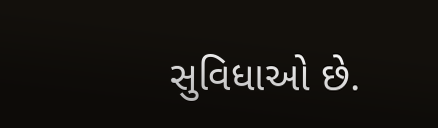સુવિધાઓ છે.